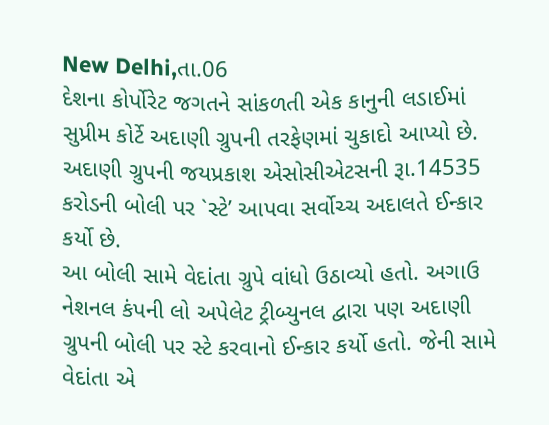New Delhi,તા.06
દેશના કોર્પોરેટ જગતને સાંકળતી એક કાનુની લડાઈમાં સુપ્રીમ કોર્ટે અદાણી ગ્રુપની તરફેણમાં ચુકાદો આપ્યો છે. અદાણી ગ્રુપની જયપ્રકાશ એસોસીએટસની રૂા.14535 કરોડની બોલી પર `સ્ટે’ આપવા સર્વોચ્ચ અદાલતે ઈન્કાર કર્યો છે.
આ બોલી સામે વેદાંતા ગ્રુપે વાંધો ઉઠાવ્યો હતો. અગાઉ નેશનલ કંપની લો અપેલેટ ટ્રીબ્યુનલ દ્વારા પણ અદાણી ગ્રુપની બોલી પર સ્ટે કરવાનો ઈન્કાર કર્યો હતો. જેની સામે વેદાંતા એ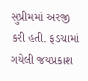સુપ્રીમમાં અરજી કરી હતી. ફડચામાં ગયેલી જયપ્રકાશ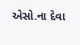એસો.ના દેવા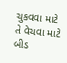ચુકવવા માટે તે વેચવા માટે બીડ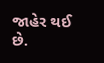જાહેર થઈ છે.